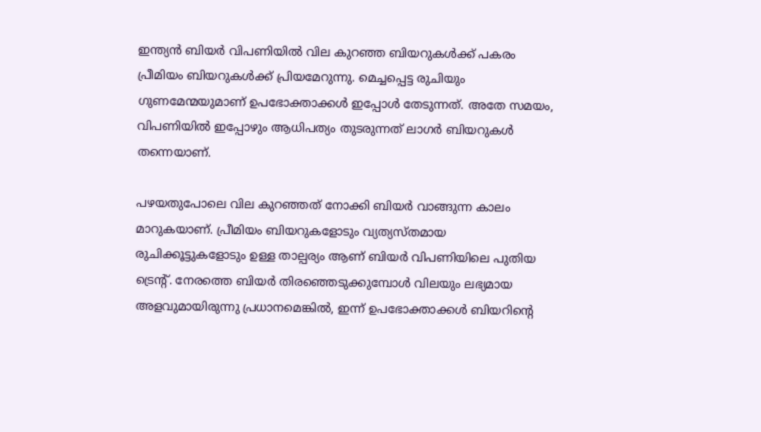ഇന്ത്യന്‍ ബിയര്‍ വിപണിയില്‍ വില കുറഞ്ഞ ബിയറുകള്‍ക്ക് പകരം പ്രീമിയം ബിയറുകള്‍ക്ക് പ്രിയമേറുന്നു. മെച്ചപ്പെട്ട രുചിയും ഗുണമേന്മയുമാണ് ഉപഭോക്താക്കള്‍ ഇപ്പോള്‍ തേടുന്നത്. അതേ സമയം, വിപണിയില്‍ ഇപ്പോഴും ആധിപത്യം തുടരുന്നത് ലാഗര്‍ ബിയറുകള്‍ തന്നെയാണ്.

പഴയതുപോലെ വില കുറഞ്ഞത് നോക്കി ബിയര്‍ വാങ്ങുന്ന കാലം മാറുകയാണ്. പ്രീമിയം ബിയറുകളോടും വ്യത്യസ്തമായ രുചിക്കൂട്ടുകളോടും ഉള്ള താല്പര്യം ആണ് ബിയര്‍ വിപണിയിലെ പുതിയ ട്രെന്റ്. നേരത്തെ ബിയര്‍ തിരഞ്ഞെടുക്കുമ്പോള്‍ വിലയും ലഭ്യമായ അളവുമായിരുന്നു പ്രധാനമെങ്കില്‍, ഇന്ന് ഉപഭോക്താക്കള്‍ ബിയറിന്റെ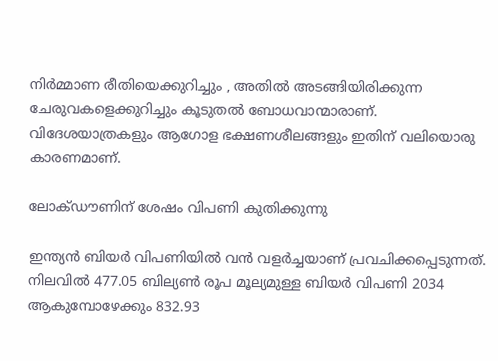നിര്‍മ്മാണ രീതിയെക്കുറിച്ചും , അതില്‍ അടങ്ങിയിരിക്കുന്ന ചേരുവകളെക്കുറിച്ചും കൂടുതല്‍ ബോധവാന്മാരാണ്. വിദേശയാത്രകളും ആഗോള ഭക്ഷണശീലങ്ങളും ഇതിന് വലിയൊരു കാരണമാണ്.

ലോക്ഡൗണിന് ശേഷം വിപണി കുതിക്കുന്നു

ഇന്ത്യന്‍ ബിയര്‍ വിപണിയില്‍ വന്‍ വളര്‍ച്ചയാണ് പ്രവചിക്കപ്പെടുന്നത്. നിലവില്‍ 477.05 ബില്യണ്‍ രൂപ മൂല്യമുള്ള ബിയര്‍ വിപണി 2034 ആകുമ്പോഴേക്കും 832.93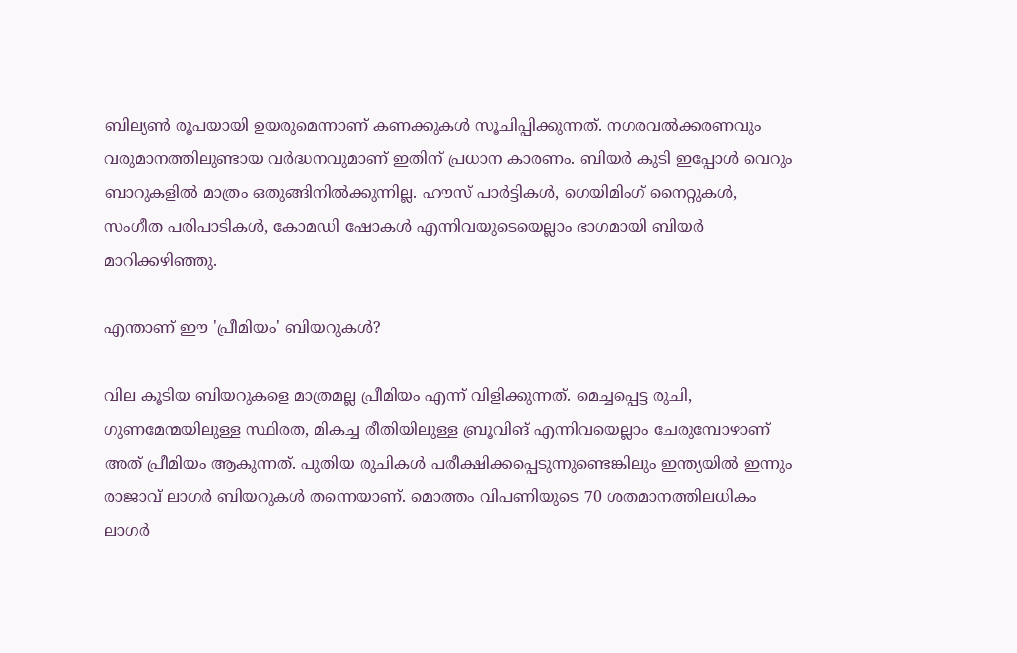ബില്യണ്‍ രൂപയായി ഉയരുമെന്നാണ് കണക്കുകള്‍ സൂചിപ്പിക്കുന്നത്. നഗരവല്‍ക്കരണവും വരുമാനത്തിലുണ്ടായ വര്‍ദ്ധനവുമാണ് ഇതിന് പ്രധാന കാരണം. ബിയര്‍ കുടി ഇപ്പോള്‍ വെറും ബാറുകളില്‍ മാത്രം ഒതുങ്ങിനില്‍ക്കുന്നില്ല. ഹൗസ് പാര്‍ട്ടികള്‍, ഗെയിമിംഗ് നൈറ്റുകള്‍, സംഗീത പരിപാടികള്‍, കോമഡി ഷോകള്‍ എന്നിവയുടെയെല്ലാം ഭാഗമായി ബിയര്‍ മാറിക്കഴിഞ്ഞു.

എന്താണ് ഈ 'പ്രീമിയം' ബിയറുകള്‍?

വില കൂടിയ ബിയറുകളെ മാത്രമല്ല പ്രീമിയം എന്ന് വിളിക്കുന്നത്. മെച്ചപ്പെട്ട രുചി, ഗുണമേന്മയിലുള്ള സ്ഥിരത, മികച്ച രീതിയിലുള്ള ബ്രൂവിങ് എന്നിവയെല്ലാം ചേരുമ്പോഴാണ് അത് പ്രീമിയം ആകുന്നത്. പുതിയ രുചികള്‍ പരീക്ഷിക്കപ്പെടുന്നുണ്ടെങ്കിലും ഇന്ത്യയില്‍ ഇന്നും രാജാവ് ലാഗര്‍ ബിയറുകള്‍ തന്നെയാണ്. മൊത്തം വിപണിയുടെ 70 ശതമാനത്തിലധികം ലാഗര്‍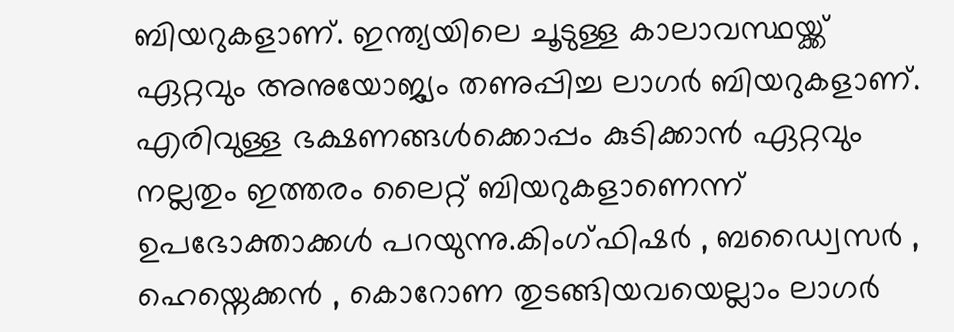ബിയറുകളാണ്. ഇന്ത്യയിലെ ചൂടുള്ള കാലാവസ്ഥയ്ക്ക് ഏറ്റവും അനുയോജ്യം തണുപ്പിച്ച ലാഗര്‍ ബിയറുകളാണ്. എരിവുള്ള ഭക്ഷണങ്ങള്‍ക്കൊപ്പം കുടിക്കാന്‍ ഏറ്റവും നല്ലതും ഇത്തരം ലൈറ്റ് ബിയറുകളാണെന്ന് ഉപഭോക്താക്കള്‍ പറയുന്നു.കിംഗ്ഫിഷര്‍ , ബഡ്വൈസര്‍ , ഹെയ്നെക്കന്‍ , കൊറോണ തുടങ്ങിയവയെല്ലാം ലാഗര്‍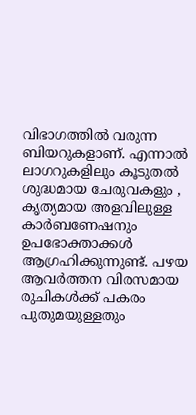വിഭാഗത്തില്‍ വരുന്ന ബിയറുകളാണ്. എന്നാല്‍ ലാഗറുകളിലും കൂടുതല്‍ ശുദ്ധമായ ചേരുവകളും , കൃത്യമായ അളവിലുള്ള കാര്‍ബണേഷനും ഉപഭോക്താക്കള്‍ ആഗ്രഹിക്കുന്നുണ്ട്. പഴയ ആവര്‍ത്തന വിരസമായ രുചികള്‍ക്ക് പകരം പുതുമയുള്ളതും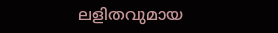ലളിതവുമായ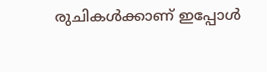രുചികള്‍ക്കാണ് ഇപ്പോള്‍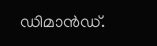ഡിമാന്‍ഡ്.